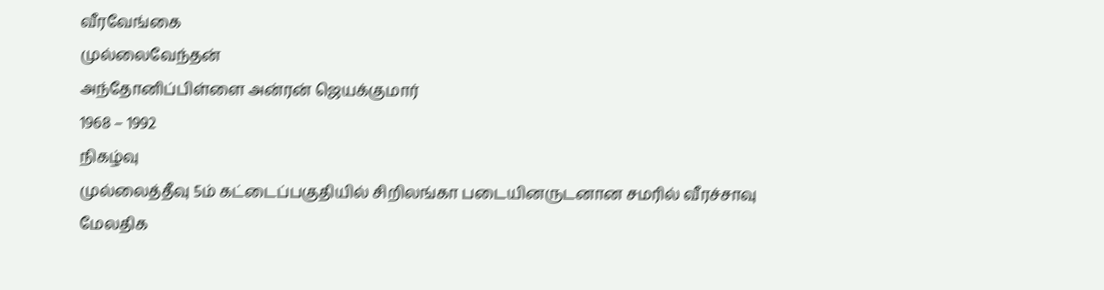வீரவேங்கை
முல்லைவேந்தன்
அந்தோனிப்பிள்ளை அன்ரன் ஜெயக்குமார்
1968 – 1992
நிகழ்வு
முல்லைத்தீவு 5ம் கட்டைப்பகுதியில் சிறிலங்கா படையினருடனான சமரில் வீரச்சாவு
மேலதிக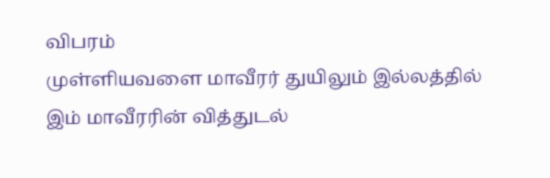விபரம்
முள்ளியவளை மாவீரர் துயிலும் இல்லத்தில் இம் மாவீரரின் வித்துடல்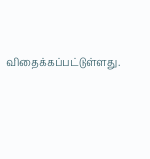விதைக்கப்பட்டுள்ளது.